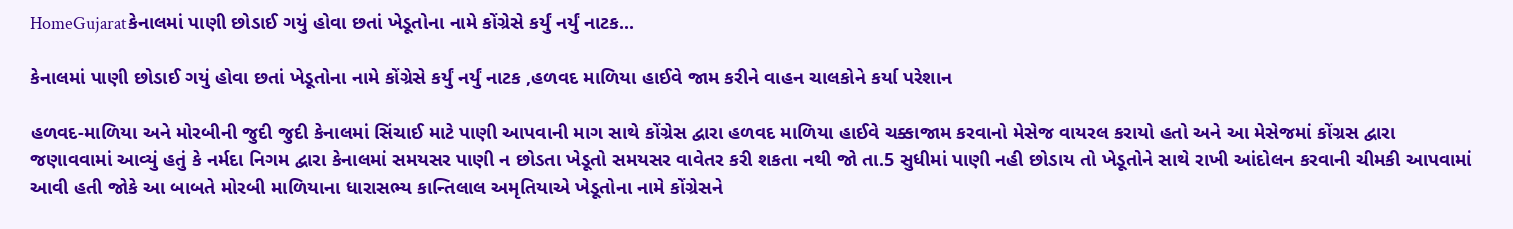HomeGujaratકેનાલમાં પાણી છોડાઈ ગયું હોવા છતાં ખેડૂતોના નામે કોંગ્રેસે કર્યું નર્યું નાટક...

કેનાલમાં પાણી છોડાઈ ગયું હોવા છતાં ખેડૂતોના નામે કોંગ્રેસે કર્યું નર્યું નાટક ,હળવદ માળિયા હાઈવે જામ કરીને વાહન ચાલકોને કર્યા પરેશાન

હળવદ-માળિયા અને મોરબીની જુદી જુદી કેનાલમાં સિંચાઈ માટે પાણી આપવાની માગ સાથે કોંગ્રેસ દ્વારા હળવદ માળિયા હાઈવે ચક્કાજામ કરવાનો મેસેજ વાયરલ કરાયો હતો અને આ મેસેજમાં કોંગ્રસ દ્વારા જણાવવામાં આવ્યું હતું કે નર્મદા નિગમ દ્વારા કેનાલમાં સમયસર પાણી ન છોડતા ખેડૂતો સમયસર વાવેતર કરી શકતા નથી જો તા.5 સુધીમાં પાણી નહી છોડાય તો ખેડૂતોને સાથે રાખી આંદોલન કરવાની ચીમકી આપવામાં આવી હતી જોકે આ બાબતે મોરબી માળિયાના ધારાસભ્ય કાન્તિલાલ અમૃતિયાએ ખેડૂતોના નામે કોંગ્રેસને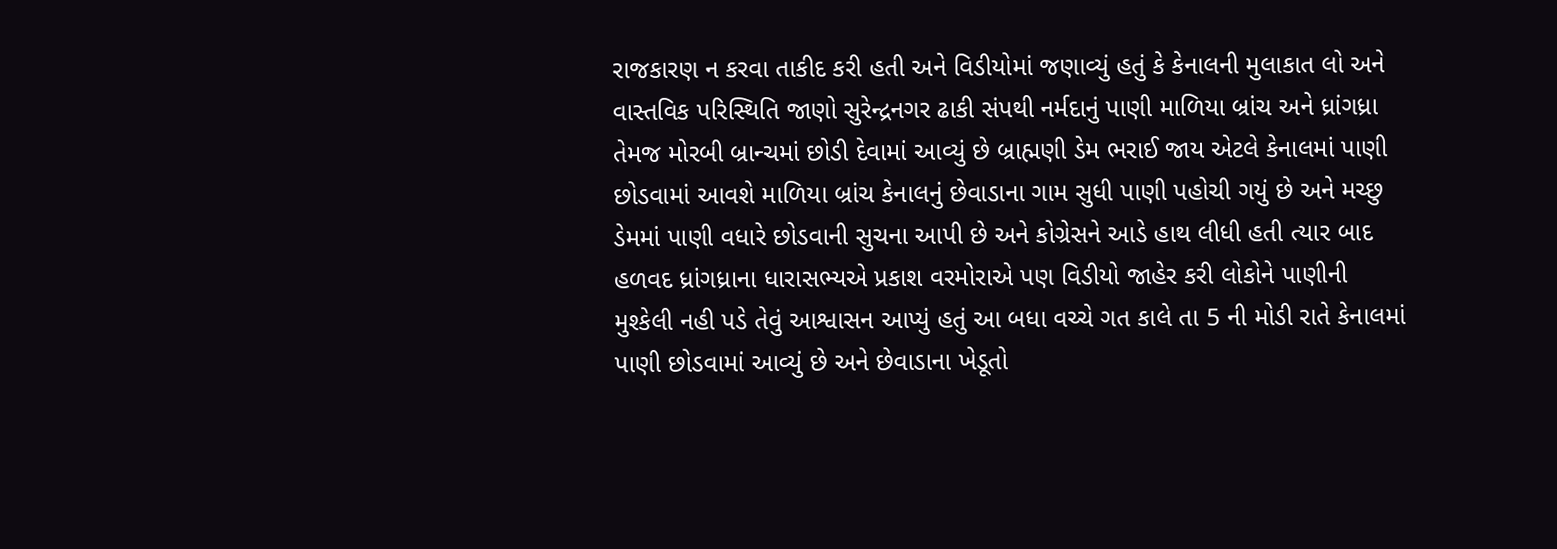રાજકારણ ન કરવા તાકીદ કરી હતી અને વિડીયોમાં જણાવ્યું હતું કે કેનાલની મુલાકાત લો અને વાસ્તવિક પરિસ્થિતિ જાણો સુરેન્દ્રનગર ઢાકી સંપથી નર્મદાનું પાણી માળિયા બ્રાંચ અને ધ્રાંગધ્રા તેમજ મોરબી બ્રાન્ચમાં છોડી દેવામાં આવ્યું છે બ્રાહ્મણી ડેમ ભરાઈ જાય એટલે કેનાલમાં પાણી છોડવામાં આવશે માળિયા બ્રાંચ કેનાલનું છેવાડાના ગામ સુધી પાણી પહોચી ગયું છે અને મચ્છુ ડેમમાં પાણી વધારે છોડવાની સુચના આપી છે અને કોગ્રેસને આડે હાથ લીધી હતી ત્યાર બાદ હળવદ ધ્રાંગધ્રાના ધારાસભ્યએ પ્રકાશ વરમોરાએ પણ વિડીયો જાહેર કરી લોકોને પાણીની મુશ્કેલી નહી પડે તેવું આશ્વાસન આપ્યું હતું આ બધા વચ્ચે ગત કાલે તા 5 ની મોડી રાતે કેનાલમાં પાણી છોડવામાં આવ્યું છે અને છેવાડાના ખેડૂતો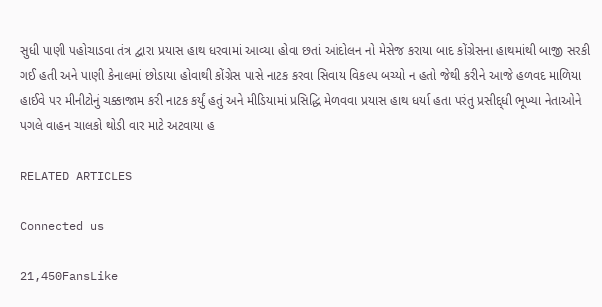સુધી પાણી પહોચાડવા તંત્ર દ્વારા પ્રયાસ હાથ ધરવામાં આવ્યા હોવા છતાં આંદોલન નો મેસેજ કરાયા બાદ કોંગ્રેસના હાથમાંથી બાજી સરકી ગઈ હતી અને પાણી કેનાલમાં છોડાયા હોવાથી કોંગ્રેસ પાસે નાટક કરવા સિવાય વિકલ્પ બચ્યો ન હતો જેથી કરીને આજે હળવદ માળિયા હાઈવે પર મીનીટોનું ચક્કાજામ કરી નાટક કર્યું હતું અને મીડિયામાં પ્રસિદ્ધિ મેળવવા પ્રયાસ હાથ ધર્યા હતા પરંતુ પ્રસીદ્દ્ધી ભૂખ્યા નેતાઓને પગલે વાહન ચાલકો થોડી વાર માટે અટવાયા હ

RELATED ARTICLES

Connected us

21,450FansLike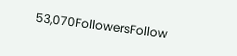53,070FollowersFollow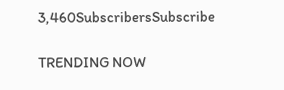3,460SubscribersSubscribe

TRENDING NOW